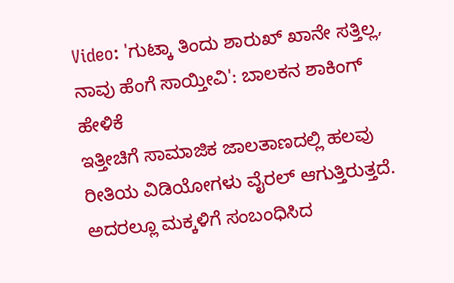Video: 'ಗುಟ್ಕಾ ತಿಂದು ಶಾರುಖ್ ಖಾನೇ ಸತ್ತಿಲ್ಲ, ನಾವು ಹೆಂಗೆ ಸಾಯ್ತೀವಿ': ಬಾಲಕನ ಶಾಕಿಂಗ್ ಹೇಳಿಕೆ
ಇತ್ತೀಚಿಗೆ ಸಾಮಾಜಿಕ ಜಾಲತಾಣದಲ್ಲಿ ಹಲವು ರೀತಿಯ ವಿಡಿಯೋಗಳು ವೈರಲ್ ಆಗುತ್ತಿರುತ್ತದೆ. ಅದರಲ್ಲೂ ಮಕ್ಕಳಿಗೆ ಸಂಬಂಧಿಸಿದ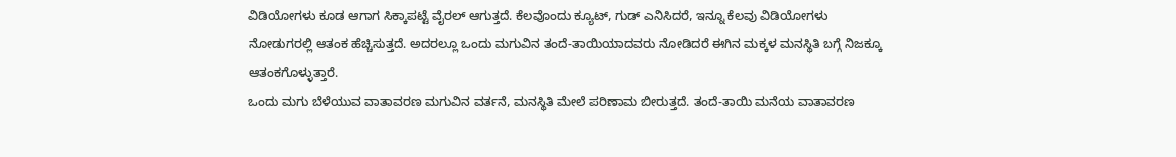ವಿಡಿಯೋಗಳು ಕೂಡ ಆಗಾಗ ಸಿಕ್ಕಾಪಟ್ಟೆ ವೈರಲ್ ಆಗುತ್ತದೆ. ಕೆಲವೊಂದು ಕ್ಯೂಟ್, ಗುಡ್ ಎನಿಸಿದರೆ, ಇನ್ನೂ ಕೆಲವು ವಿಡಿಯೋಗಳು ನೋಡುಗರಲ್ಲಿ ಆತಂಕ ಹೆಚ್ಚಿಸುತ್ತದೆ. ಅದರಲ್ಲೂ ಒಂದು ಮಗುವಿನ ತಂದೆ-ತಾಯಿಯಾದವರು ನೋಡಿದರೆ ಈಗಿನ ಮಕ್ಕಳ ಮನಸ್ಥಿತಿ ಬಗ್ಗೆ ನಿಜಕ್ಕೂ ಆತಂಕಗೊಳ್ಳುತ್ತಾರೆ.
ಒಂದು ಮಗು ಬೆಳೆಯುವ ವಾತಾವರಣ ಮಗುವಿನ ವರ್ತನೆ, ಮನಸ್ಥಿತಿ ಮೇಲೆ ಪರಿಣಾಮ ಬೀರುತ್ತದೆ. ತಂದೆ-ತಾಯಿ ಮನೆಯ ವಾತಾವರಣ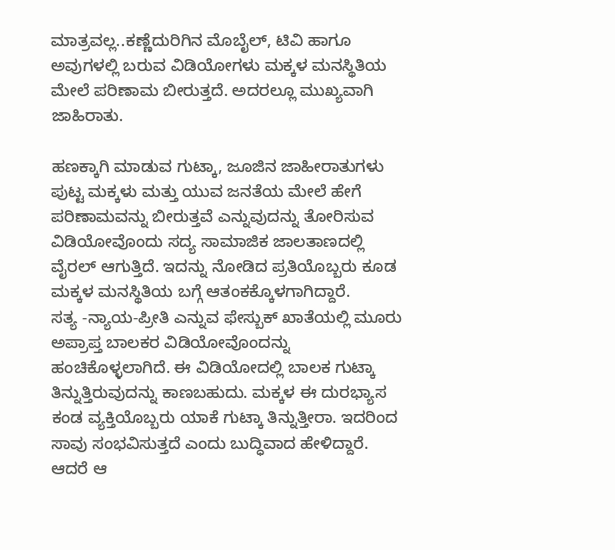ಮಾತ್ರವಲ್ಲ..ಕಣ್ಣೆದುರಿಗಿನ ಮೊಬೈಲ್, ಟಿವಿ ಹಾಗೂ ಅವುಗಳಲ್ಲಿ ಬರುವ ವಿಡಿಯೋಗಳು ಮಕ್ಕಳ ಮನಸ್ಥಿತಿಯ ಮೇಲೆ ಪರಿಣಾಮ ಬೀರುತ್ತದೆ. ಅದರಲ್ಲೂ ಮುಖ್ಯವಾಗಿ ಜಾಹಿರಾತು.

ಹಣಕ್ಕಾಗಿ ಮಾಡುವ ಗುಟ್ಕಾ, ಜೂಜಿನ ಜಾಹೀರಾತುಗಳು ಪುಟ್ಟ ಮಕ್ಕಳು ಮತ್ತು ಯುವ ಜನತೆಯ ಮೇಲೆ ಹೇಗೆ ಪರಿಣಾಮವನ್ನು ಬೀರುತ್ತವೆ ಎನ್ನುವುದನ್ನು ತೋರಿಸುವ ವಿಡಿಯೋವೊಂದು ಸದ್ಯ ಸಾಮಾಜಿಕ ಜಾಲತಾಣದಲ್ಲಿ ವೈರಲ್ ಆಗುತ್ತಿದೆ. ಇದನ್ನು ನೋಡಿದ ಪ್ರತಿಯೊಬ್ಬರು ಕೂಡ ಮಕ್ಕಳ ಮನಸ್ಥಿತಿಯ ಬಗ್ಗೆ ಆತಂಕಕ್ಕೊಳಗಾಗಿದ್ದಾರೆ.
ಸತ್ಯ -ನ್ಯಾಯ-ಪ್ರೀತಿ ಎನ್ನುವ ಫೇಸ್ಬುಕ್ ಖಾತೆಯಲ್ಲಿ ಮೂರು ಅಪ್ರಾಪ್ತ ಬಾಲಕರ ವಿಡಿಯೋವೊಂದನ್ನು ಹಂಚಿಕೊಳ್ಳಲಾಗಿದೆ. ಈ ವಿಡಿಯೋದಲ್ಲಿ ಬಾಲಕ ಗುಟ್ಕಾ ತಿನ್ನುತ್ತಿರುವುದನ್ನು ಕಾಣಬಹುದು. ಮಕ್ಕಳ ಈ ದುರಭ್ಯಾಸ ಕಂಡ ವ್ಯಕ್ತಿಯೊಬ್ಬರು ಯಾಕೆ ಗುಟ್ಕಾ ತಿನ್ನುತ್ತೀರಾ. ಇದರಿಂದ ಸಾವು ಸಂಭವಿಸುತ್ತದೆ ಎಂದು ಬುದ್ಧಿವಾದ ಹೇಳಿದ್ದಾರೆ. ಆದರೆ ಆ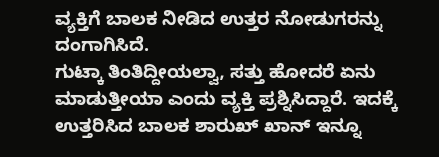ವ್ಯಕ್ತಿಗೆ ಬಾಲಕ ನೀಡಿದ ಉತ್ತರ ನೋಡುಗರನ್ನು ದಂಗಾಗಿಸಿದೆ.
ಗುಟ್ಕಾ ತಿಂತಿದ್ದೀಯಲ್ವಾ, ಸತ್ತು ಹೋದರೆ ಏನು ಮಾಡುತ್ತೀಯಾ ಎಂದು ವ್ಯಕ್ತಿ ಪ್ರಶ್ನಿಸಿದ್ದಾರೆ. ಇದಕ್ಕೆ ಉತ್ತರಿಸಿದ ಬಾಲಕ ಶಾರುಖ್ ಖಾನ್ ಇನ್ನೂ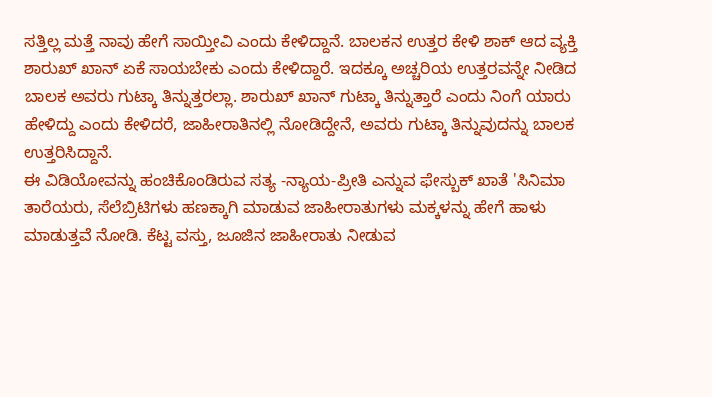ಸತ್ತಿಲ್ಲ ಮತ್ತೆ ನಾವು ಹೇಗೆ ಸಾಯ್ತೀವಿ ಎಂದು ಕೇಳಿದ್ದಾನೆ. ಬಾಲಕನ ಉತ್ತರ ಕೇಳಿ ಶಾಕ್ ಆದ ವ್ಯಕ್ತಿ ಶಾರುಖ್ ಖಾನ್ ಏಕೆ ಸಾಯಬೇಕು ಎಂದು ಕೇಳಿದ್ದಾರೆ. ಇದಕ್ಕೂ ಅಚ್ಚರಿಯ ಉತ್ತರವನ್ನೇ ನೀಡಿದ ಬಾಲಕ ಅವರು ಗುಟ್ಕಾ ತಿನ್ನುತ್ತರಲ್ಲಾ. ಶಾರುಖ್ ಖಾನ್ ಗುಟ್ಕಾ ತಿನ್ನುತ್ತಾರೆ ಎಂದು ನಿಂಗೆ ಯಾರು ಹೇಳಿದ್ದು ಎಂದು ಕೇಳಿದರೆ, ಜಾಹೀರಾತಿನಲ್ಲಿ ನೋಡಿದ್ದೇನೆ, ಅವರು ಗುಟ್ಕಾ ತಿನ್ನುವುದನ್ನು ಬಾಲಕ ಉತ್ತರಿಸಿದ್ದಾನೆ.
ಈ ವಿಡಿಯೋವನ್ನು ಹಂಚಿಕೊಂಡಿರುವ ಸತ್ಯ -ನ್ಯಾಯ-ಪ್ರೀತಿ ಎನ್ನುವ ಫೇಸ್ಬುಕ್ ಖಾತೆ 'ಸಿನಿಮಾ ತಾರೆಯರು, ಸೆಲೆಬ್ರಿಟಿಗಳು ಹಣಕ್ಕಾಗಿ ಮಾಡುವ ಜಾಹೀರಾತುಗಳು ಮಕ್ಕಳನ್ನು ಹೇಗೆ ಹಾಳು ಮಾಡುತ್ತವೆ ನೋಡಿ. ಕೆಟ್ಟ ವಸ್ತು, ಜೂಜಿನ ಜಾಹೀರಾತು ನೀಡುವ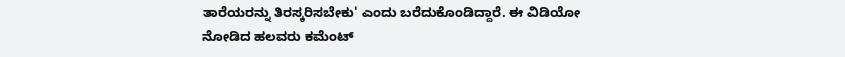ತಾರೆಯರನ್ನು ತಿರಸ್ಕರಿಸಬೇಕು' ಎಂದು ಬರೆದುಕೊಂಡಿದ್ದಾರೆ. ಈ ವಿಡಿಯೋ ನೋಡಿದ ಹಲವರು ಕಮೆಂಟ್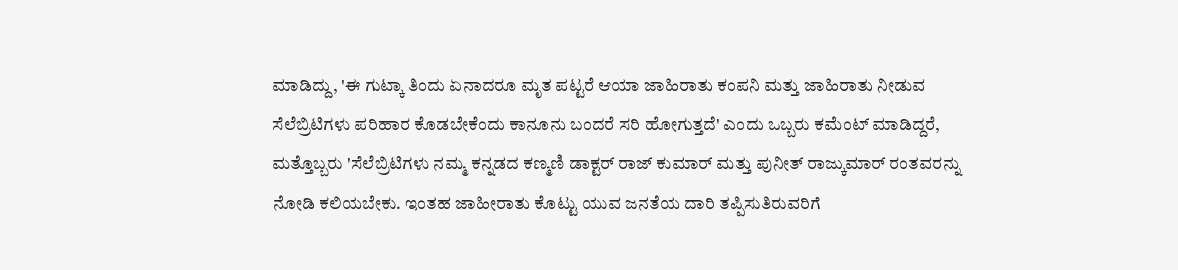ಮಾಡಿದ್ದು, 'ಈ ಗುಟ್ಕಾ ತಿಂದು ಏನಾದರೂ ಮೃತ ಪಟ್ಟರೆ ಆಯಾ ಜಾಹಿರಾತು ಕಂಪನಿ ಮತ್ತು ಜಾಹಿರಾತು ನೀಡುವ ಸೆಲೆಬ್ರಿಟಿಗಳು ಪರಿಹಾರ ಕೊಡಬೇಕೆಂದು ಕಾನೂನು ಬಂದರೆ ಸರಿ ಹೋಗುತ್ತದೆ' ಎಂದು ಒಬ್ಬರು ಕಮೆಂಟ್ ಮಾಡಿದ್ದರೆ, ಮತ್ತೊಬ್ಬರು 'ಸೆಲೆಬ್ರಿಟಿಗಳು ನಮ್ಮ ಕನ್ನಡದ ಕಣ್ಮಣಿ ಡಾಕ್ಟರ್ ರಾಜ್ ಕುಮಾರ್ ಮತ್ತು ಪುನೀತ್ ರಾಜ್ಕುಮಾರ್ ರಂತವರನ್ನು ನೋಡಿ ಕಲಿಯಬೇಕು. ಇಂತಹ ಜಾಹೀರಾತು ಕೊಟ್ಟು ಯುವ ಜನತೆಯ ದಾರಿ ತಪ್ಪಿಸುತಿರುವರಿಗೆ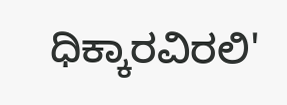ಧಿಕ್ಕಾರವಿರಲಿ'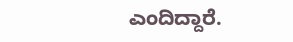ಎಂದಿದ್ದಾರೆ.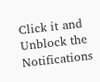Click it and Unblock the Notifications